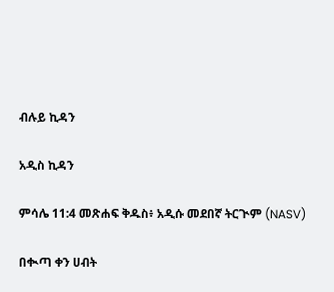ብሉይ ኪዳን

አዲስ ኪዳን

ምሳሌ 11:4 መጽሐፍ ቅዱስ፥ አዲሱ መደበኛ ትርጒም (NASV)

በቊጣ ቀን ሀብት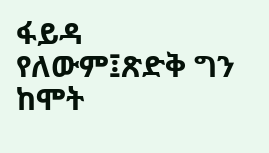ፋይዳ የለውም፤ጽድቅ ግን ከሞት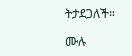ትታደጋለች።

ሙሉ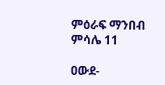ምዕራፍ ማንበብ ምሳሌ 11

ዐውደ-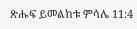ጽሑፍ ይመልከቱ ምሳሌ 11:4